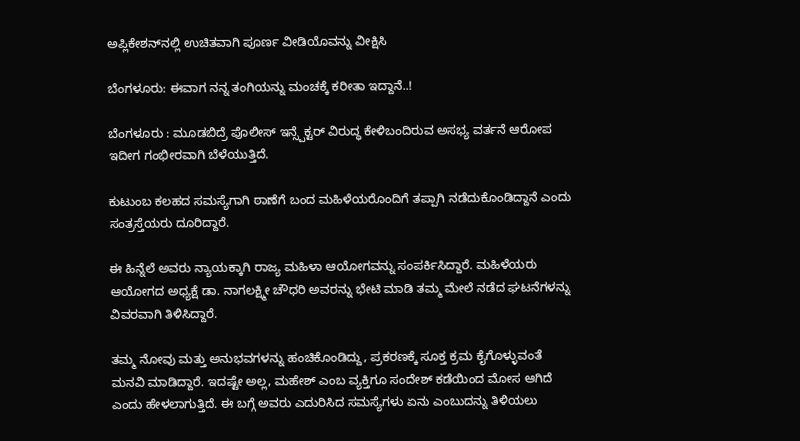ಅಪ್ಲಿಕೇಶನ್‌ನಲ್ಲಿ ಉಚಿತವಾಗಿ ಪೂರ್ಣ ವೀಡಿಯೊವನ್ನು ವೀಕ್ಷಿಸಿ

ಬೆಂಗಳೂರು: ಈವಾಗ ನನ್ನ ತಂಗಿಯನ್ನು ಮಂಚಕ್ಕೆ ಕರೀತಾ ಇದ್ದಾನೆ..!

ಬೆಂಗಳೂರು : ಮೂಡಬಿದ್ರೆ ಪೊಲೀಸ್ ಇನ್ಸ್ಪೆಕ್ಟರ್ ವಿರುದ್ಧ ಕೇಳಿಬಂದಿರುವ ಅಸಭ್ಯ ವರ್ತನೆ ಆರೋಪ ಇದೀಗ ಗಂಭೀರವಾಗಿ ಬೆಳೆಯುತ್ತಿದೆ.

ಕುಟುಂಬ ಕಲಹದ ಸಮಸ್ಯೆಗಾಗಿ ಠಾಣೆಗೆ ಬಂದ ಮಹಿಳೆಯರೊಂದಿಗೆ ತಪ್ಪಾಗಿ ನಡೆದುಕೊಂಡಿದ್ದಾನೆ ಎಂದು ಸಂತ್ರಸ್ತೆಯರು ದೂರಿದ್ದಾರೆ.

ಈ ಹಿನ್ನೆಲೆ ಅವರು ನ್ಯಾಯಕ್ಕಾಗಿ ರಾಜ್ಯ ಮಹಿಳಾ ಆಯೋಗವನ್ನು ಸಂಪರ್ಕಿಸಿದ್ದಾರೆ. ಮಹಿಳೆಯರು ಆಯೋಗದ ಅಧ್ಯಕ್ಷೆ ಡಾ. ನಾಗಲಕ್ಷ್ಮೀ ಚೌಧರಿ ಅವರನ್ನು ಭೇಟಿ ಮಾಡಿ ತಮ್ಮ ಮೇಲೆ ನಡೆದ ಘಟನೆಗಳನ್ನು ವಿವರವಾಗಿ ತಿಳಿಸಿದ್ದಾರೆ.

ತಮ್ಮ ನೋವು ಮತ್ತು ಅನುಭವಗಳನ್ನು ಹಂಚಿಕೊಂಡಿದ್ದು, ಪ್ರಕರಣಕ್ಕೆ ಸೂಕ್ತ ಕ್ರಮ ಕೈಗೊಳ್ಳುವಂತೆ ಮನವಿ ಮಾಡಿದ್ದಾರೆ. ಇದಷ್ಟೇ ಅಲ್ಲ, ಮಹೇಶ್ ಎಂಬ ವ್ಯಕ್ತಿಗೂ ಸಂದೇಶ್ ಕಡೆಯಿಂದ ಮೋಸ ಆಗಿದೆ ಎಂದು ಹೇಳಲಾಗುತ್ತಿದೆ. ಈ ಬಗ್ಗೆ ಅವರು ಎದುರಿಸಿದ ಸಮಸ್ಯೆಗಳು ಏನು ಎಂಬುದನ್ನು ತಿಳಿಯಲು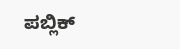ಪಬ್ಲಿಕ್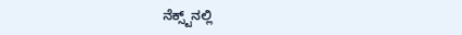ನೆಕ್ಸ್ಟ್‌ನಲ್ಲಿ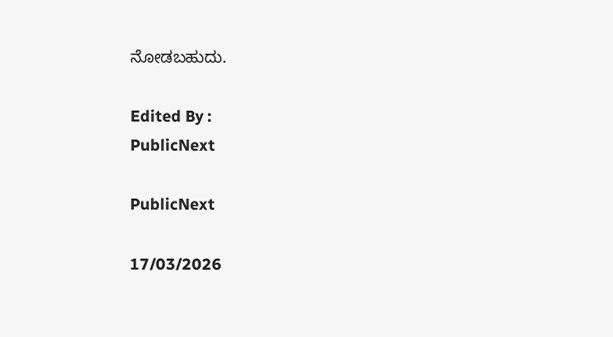ನೋಡಬಹುದು.

Edited By :
PublicNext

PublicNext

17/03/2026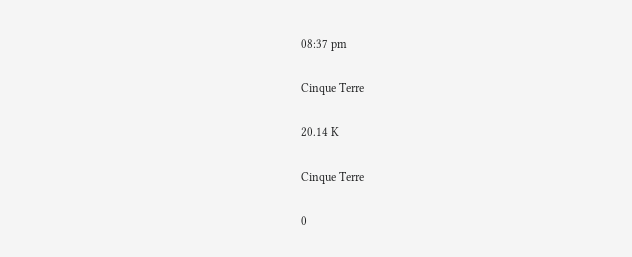08:37 pm

Cinque Terre

20.14 K

Cinque Terre

0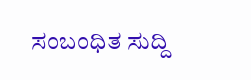ಸಂಬಂಧಿತ ಸುದ್ದಿ